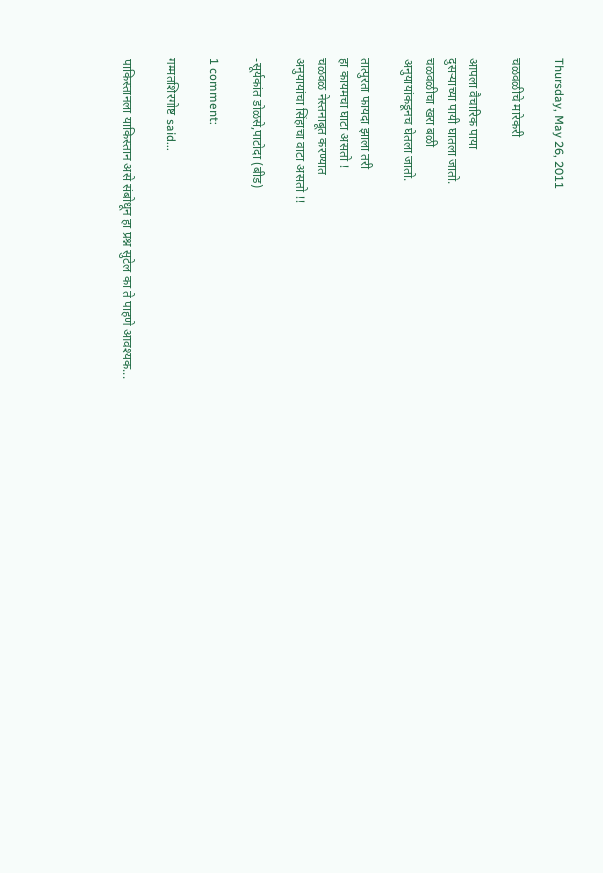Thursday, May 26, 2011

चळवळीचे मारेकरी

आपला वैचारिक पाया
दुसर्‍याच्या पायी घातला जातो.
चळवळीचा खरा बळी
अनुयायांकडूनच घेतला जातो.

तात्पुरता फायदा झाला तरी
हा कायमचा घाटा असतो !
चळवळ नेस्तनाबूत करण्यात
अनुयायांचा सिंहाचा वाटा असतो !!

-सूर्यकांत डोळसे,पाटोदा (बीड)

1 comment:

गम्मतशिरगोष्ट said...

पाकिस्तानला याकिस्तान असे संबोधून हा प्रश्न सुटेल का ते पाहणे आवश्यक...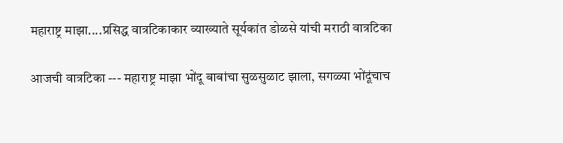महाराष्ट्र माझा....प्रसिद्ध वात्रटिकाकार व्याख्याते सूर्यकांत डोळसे यांची मराठी वात्रटिका

आजची वात्रटिका --- महाराष्ट्र माझा भोंदू बाबांचा सुळसुळाट झाला, सगळ्या भोंदूंचाच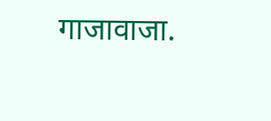गाजावाजा.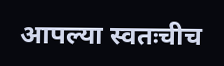आपल्या स्वतःचीच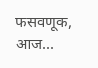फसवणूक, आज...